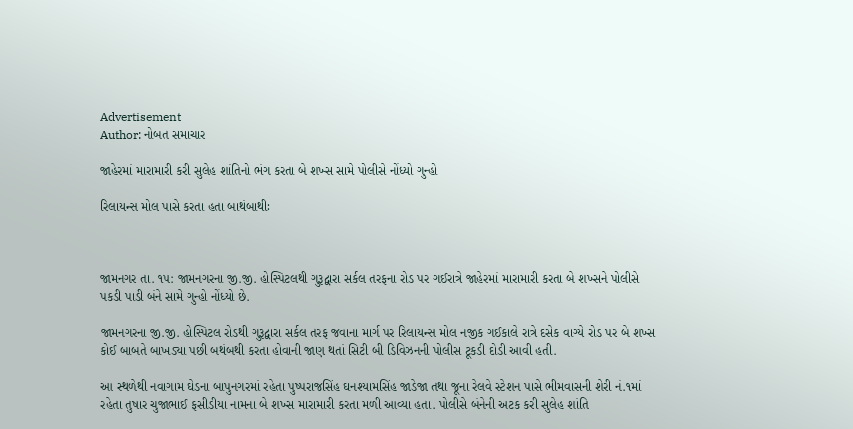Advertisement
Author: નોબત સમાચાર

જાહેરમાં મારામારી કરી સુલેહ શાંતિનો ભંગ કરતા બે શખ્સ સામે પોલીસે નોંધ્યો ગુન્હો

રિલાયન્સ મોલ પાસે કરતા હતા બાથંબાથીઃ



જામનગર તા. ૧૫: જામનગરના જી.જી. હોસ્પિટલથી ગુરૂદ્વારા સર્કલ તરફના રોડ પર ગઈરાત્રે જાહેરમાં મારામારી કરતા બે શખ્સને પોલીસે પકડી પાડી બંને સામે ગુન્હો નોંધ્યો છે.

જામનગરના જી.જી. હોસ્પિટલ રોડથી ગુરૂદ્વારા સર્કલ તરફ જવાના માર્ગ પર રિલાયન્સ મોલ નજીક ગઈકાલે રાત્રે દસેક વાગ્યે રોડ પર બે શખ્સ કોઈ બાબતે બાખડ્યા પછી બથંબથી કરતા હોવાની જાણ થતાં સિટી બી ડિવિઝનની પોલીસ ટૂકડી દોડી આવી હતી.

આ સ્થળેથી નવાગામ ઘેડના બાપુનગરમાં રહેતા પુષ્પરાજસિંહ ઘનશ્યામસિંહ જાડેજા તથા જૂના રેલવે સ્ટેશન પાસે ભીમવાસની શેરી નં.૧માં રહેતા તુષાર ચુજાભાઈ ફસીડીયા નામના બે શખ્સ મારામારી કરતા મળી આવ્યા હતા. પોલીસે બંનેની અટક કરી સુલેહ શાંતિ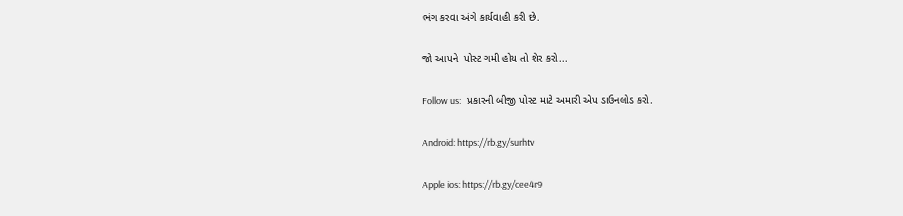ભંગ કરવા અંગે કાર્યવાહી કરી છે.

જો આપને  પોસ્ટ ગમી હોય તો શેર કરો...

Follow us:   પ્રકારની બીજી પોસ્ટ માટે અમારી એપ ડાઉનલોડ કરો.

Android: https://rb.gy/surhtv

Apple ios: https://rb.gy/cee4r9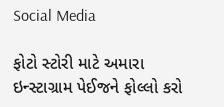Social Media

ફોટો સ્ટોરી માટે અમારા ઇન્સ્ટાગ્રામ પેઈજને ફોલ્લો કરો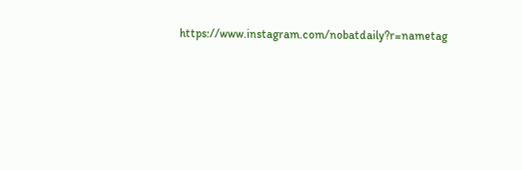https://www.instagram.com/nobatdaily?r=nametag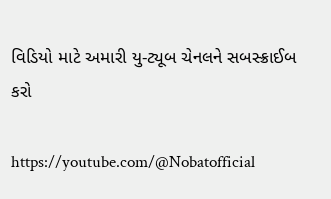વિડિયો માટે અમારી યુ-ટ્યૂબ ચેનલને સબસ્ક્રાઈબ કરો

https://youtube.com/@Nobatofficial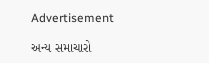Advertisement

અન્ય સમાચારો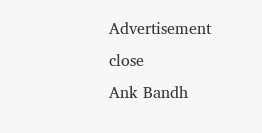Advertisement
close
Ank Bandh